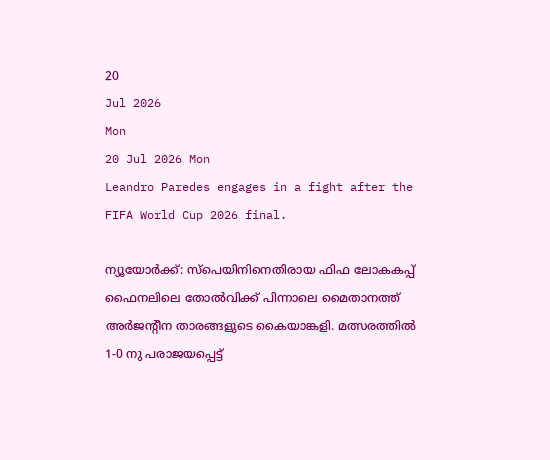20
Jul 2026
Mon
20 Jul 2026 Mon
Leandro Paredes engages in a fight after the FIFA World Cup 2026 final.

ന്യൂയോര്‍ക്ക്: സ്‌പെയിനിനെതിരായ ഫിഫ ലോകകപ്പ് ഫൈനലിലെ തോല്‍വിക്ക് പിന്നാലെ മൈതാനത്ത് അര്‍ജന്റീന താരങ്ങളുടെ കൈയാങ്കളി. മത്സരത്തില്‍ 1-0 നു പരാജയപ്പെട്ട്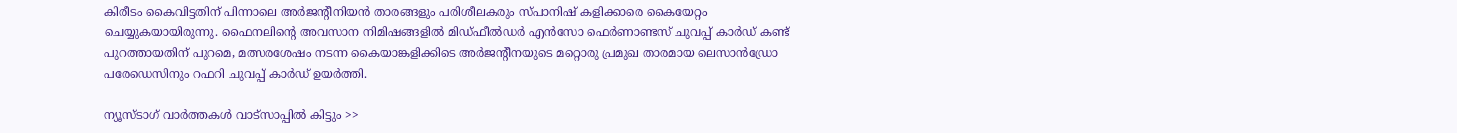കിരീടം കൈവിട്ടതിന് പിന്നാലെ അര്‍ജന്റീനിയന്‍ താരങ്ങളും പരിശീലകരും സ്പാനിഷ് കളിക്കാരെ കൈയേറ്റം ചെയ്യുകയായിരുന്നു. ഫൈനലിന്റെ അവസാന നിമിഷങ്ങളില്‍ മിഡ്ഫീല്‍ഡര്‍ എന്‍സോ ഫെര്‍ണാണ്ടസ് ചുവപ്പ് കാര്‍ഡ് കണ്ട് പുറത്തായതിന് പുറമെ, മത്സരശേഷം നടന്ന കൈയാങ്കളിക്കിടെ അര്‍ജന്റീനയുടെ മറ്റൊരു പ്രമുഖ താരമായ ലെസാന്‍ഡ്രോ പരേഡെസിനും റഫറി ചുവപ്പ് കാര്‍ഡ് ഉയര്‍ത്തി.

ന്യൂസ്ടാഗ് വാര്‍ത്തകള്‍ വാട്‌സാപ്പില്‍ കിട്ടും >>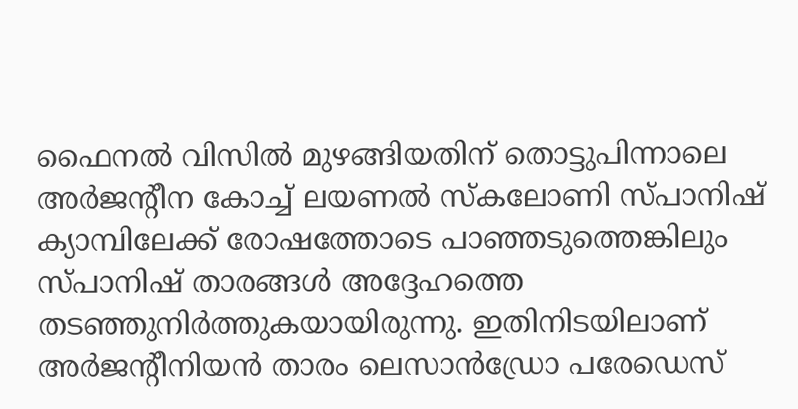ഫൈനല്‍ വിസില്‍ മുഴങ്ങിയതിന് തൊട്ടുപിന്നാലെ അര്‍ജന്റീന കോച്ച് ലയണല്‍ സ്‌കലോണി സ്പാനിഷ് ക്യാമ്പിലേക്ക് രോഷത്തോടെ പാഞ്ഞടുത്തെങ്കിലും സ്പാനിഷ് താരങ്ങള്‍ അദ്ദേഹത്തെ തടഞ്ഞുനിര്‍ത്തുകയായിരുന്നു. ഇതിനിടയിലാണ് അര്‍ജന്റീനിയന്‍ താരം ലെസാന്‍ഡ്രോ പരേഡെസ്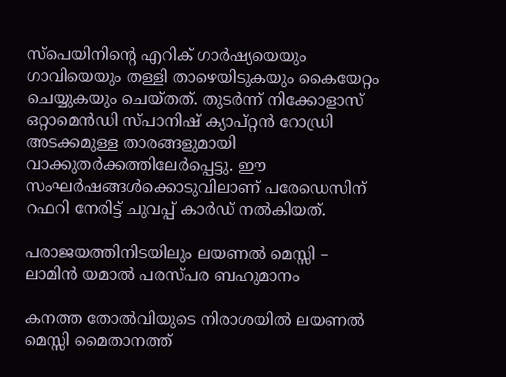സ്‌പെയിനിന്റെ എറിക് ഗാര്‍ഷ്യയെയും ഗാവിയെയും തള്ളി താഴെയിടുകയും കൈയേറ്റം ചെയ്യുകയും ചെയ്തത്. തുടര്‍ന്ന് നിക്കോളാസ് ഒറ്റാമെന്‍ഡി സ്പാനിഷ് ക്യാപ്റ്റന്‍ റോഡ്രി അടക്കമുള്ള താരങ്ങളുമായി വാക്കുതര്‍ക്കത്തിലേര്‍പ്പെട്ടു. ഈ സംഘര്‍ഷങ്ങള്‍ക്കൊടുവിലാണ് പരേഡെസിന് റഫറി നേരിട്ട് ചുവപ്പ് കാര്‍ഡ് നല്‍കിയത്.

പരാജയത്തിനിടയിലും ലയണല്‍ മെസ്സി – ലാമിന്‍ യമാല്‍ പരസ്പര ബഹുമാനം

കനത്ത തോല്‍വിയുടെ നിരാശയില്‍ ലയണല്‍ മെസ്സി മൈതാനത്ത്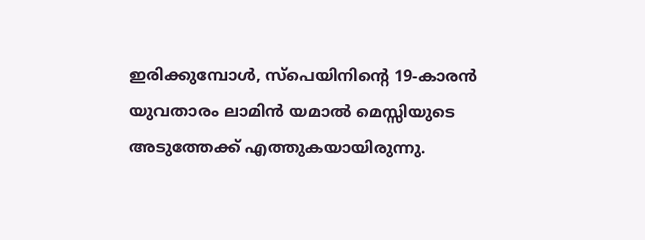ഇരിക്കുമ്പോള്‍, സ്‌പെയിനിന്റെ 19-കാരന്‍ യുവതാരം ലാമിന്‍ യമാല്‍ മെസ്സിയുടെ അടുത്തേക്ക് എത്തുകയായിരുന്നു.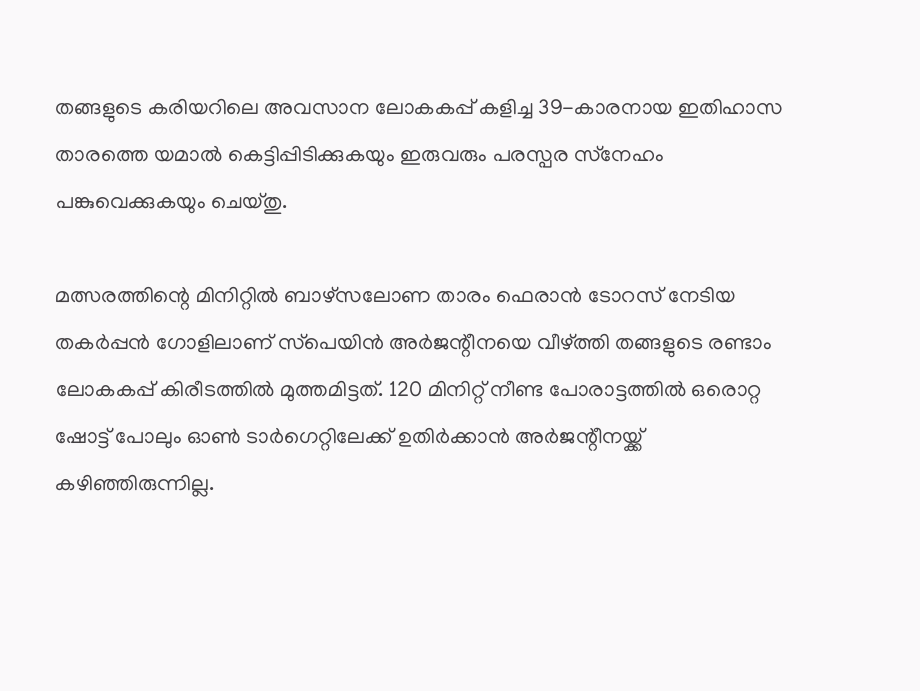തങ്ങളുടെ കരിയറിലെ അവസാന ലോകകപ്പ് കളിച്ച 39-കാരനായ ഇതിഹാസ താരത്തെ യമാല്‍ കെട്ടിപ്പിടിക്കുകയും ഇരുവരും പരസ്പര സ്‌നേഹം പങ്കുവെക്കുകയും ചെയ്തു.

മത്സരത്തിന്റെ മിനിറ്റില്‍ ബാഴ്‌സലോണ താരം ഫെരാന്‍ ടോറസ് നേടിയ തകര്‍പ്പന്‍ ഗോളിലാണ് സ്‌പെയിന്‍ അര്‍ജന്റീനയെ വീഴ്ത്തി തങ്ങളുടെ രണ്ടാം ലോകകപ്പ് കിരീടത്തില്‍ മുത്തമിട്ടത്. 120 മിനിറ്റ് നീണ്ട പോരാട്ടത്തില്‍ ഒരൊറ്റ ഷോട്ട് പോലും ഓണ്‍ ടാര്‍ഗെറ്റിലേക്ക് ഉതിര്‍ക്കാന്‍ അര്‍ജന്റീനയ്ക്ക് കഴിഞ്ഞിരുന്നില്ല.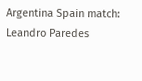Argentina Spain match: Leandro Paredes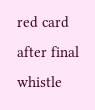red card after final whistle